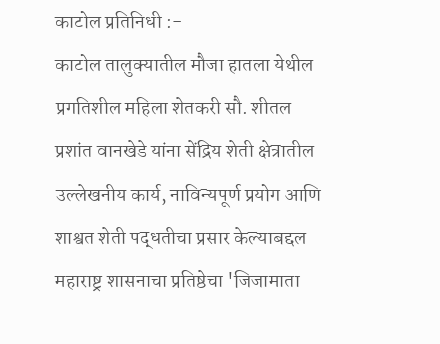काटोल प्रतिनिधी :-
काटोल तालुक्यातील मौजा हातला येथील प्रगतिशील महिला शेतकरी सौ. शीतल प्रशांत वानखेडे यांना सेंद्रिय शेती क्षेत्रातील उल्लेखनीय कार्य, नाविन्यपूर्ण प्रयोग आणि शाश्वत शेती पद्धतीचा प्रसार केल्याबद्दल महाराष्ट्र शासनाचा प्रतिष्ठेचा 'जिजामाता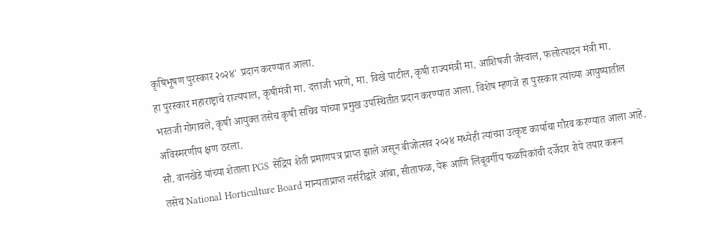कृषिभूषण पुरस्कार २०२४' प्रदान करण्यात आला.
हा पुरस्कार महाराष्ट्राचे राज्यपाल, कृषीमंत्री मा. दत्ताजी भरणे, मा. विखे पाटील, कृषी राज्यमंत्री मा. आशिषजी जैस्वाल, फलोत्पादन मंत्री मा. भरतजी गोगावले, कृषी आयुक्त तसेच कृषी सचिव यांच्या प्रमुख उपस्थितीत प्रदान करण्यात आला. विशेष म्हणजे हा पुरस्कार त्यांच्या आयुष्यातील अविस्मरणीय क्षण ठरला.
सौ. वानखेडे यांच्या शेताला PGS सेंद्रिय शेती प्रमाणपत्र प्राप्त झाले असून बीजोत्सव २०२४ मध्येही त्यांच्या उत्कृष्ट कार्याचा गौरव करण्यात आला आहे. तसेच National Horticulture Board मान्यताप्राप्त नर्सरीद्वारे आंबा, सीताफळ, पेरू आणि लिंबूवर्गीय फळपिकांची दर्जेदार रोपे तयार करून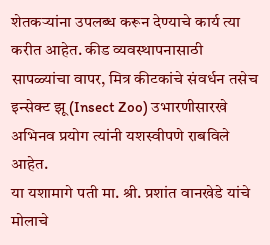शेतकऱ्यांना उपलब्ध करून देण्याचे कार्य त्या करीत आहेत. कीड व्यवस्थापनासाठी सापळ्यांचा वापर, मित्र कीटकांचे संवर्धन तसेच इन्सेक्ट झू (Insect Zoo) उभारणीसारखे अभिनव प्रयोग त्यांनी यशस्वीपणे राबविले आहेत.
या यशामागे पती मा. श्री. प्रशांत वानखेडे यांचे मोलाचे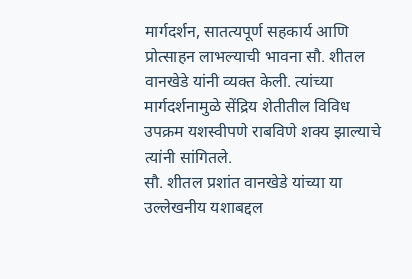मार्गदर्शन, सातत्यपूर्ण सहकार्य आणि प्रोत्साहन लाभल्याची भावना सौ. शीतल वानखेडे यांनी व्यक्त केली. त्यांच्या मार्गदर्शनामुळे सेंद्रिय शेतीतील विविध उपक्रम यशस्वीपणे राबविणे शक्य झाल्याचे त्यांनी सांगितले.
सौ. शीतल प्रशांत वानखेडे यांच्या या उल्लेखनीय यशाबद्दल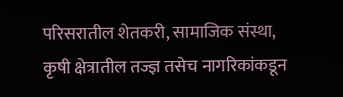परिसरातील शेतकरी, सामाजिक संस्था, कृषी क्षेत्रातील तज्ज्ञ तसेच नागरिकांकडून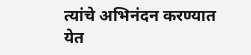त्यांचे अभिनंदन करण्यात येत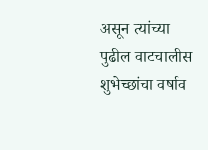असून त्यांच्या पुढील वाटचालीस शुभेच्छांचा वर्षाव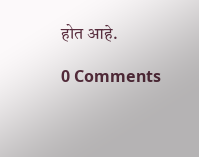होत आहे.

0 Comments